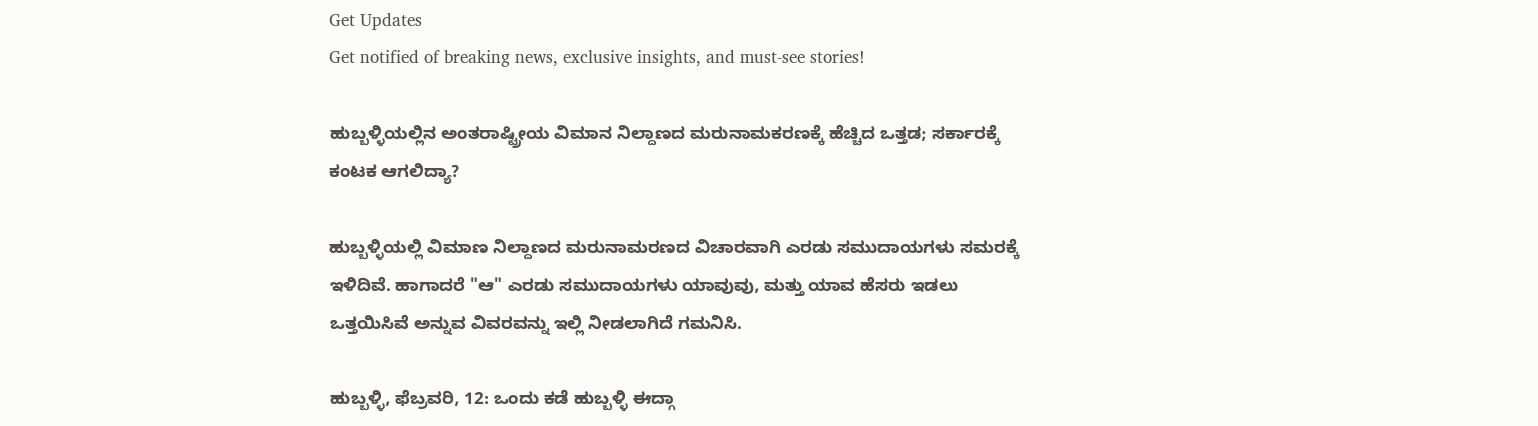Get Updates
Get notified of breaking news, exclusive insights, and must-see stories!

ಹುಬ್ಬಳ್ಳಿಯಲ್ಲಿನ ಅಂತರಾಷ್ಟ್ರೀಯ ವಿಮಾನ ನಿಲ್ದಾಣದ ಮರುನಾಮಕರಣಕ್ಕೆ ಹೆಚ್ಚಿದ ಒತ್ತಡ; ಸರ್ಕಾರಕ್ಕೆ ಕಂಟಕ ಆಗಲಿದ್ಯಾ?

ಹುಬ್ಬಳ್ಳಿಯಲ್ಲಿ ವಿಮಾಣ ನಿಲ್ದಾಣದ ಮರುನಾಮರಣದ ವಿಚಾರವಾಗಿ ಎರಡು ಸಮುದಾಯಗಳು ಸಮರಕ್ಕೆ ಇಳಿದಿವೆ. ಹಾಗಾದರೆ "ಆ" ಎರಡು ಸಮುದಾಯಗಳು ಯಾವುವು, ಮತ್ತು ಯಾವ ಹೆಸರು ಇಡಲು ಒತ್ತಯಿಸಿವೆ ಅನ್ನುವ ವಿವರವನ್ನು ಇಲ್ಲಿ ನೀಡಲಾಗಿದೆ ಗಮನಿಸಿ.

ಹುಬ್ಬಳ್ಳಿ, ಫೆಬ್ರವರಿ, 12: ಒಂದು ಕಡೆ ಹುಬ್ಬಳ್ಳಿ ಈದ್ಗಾ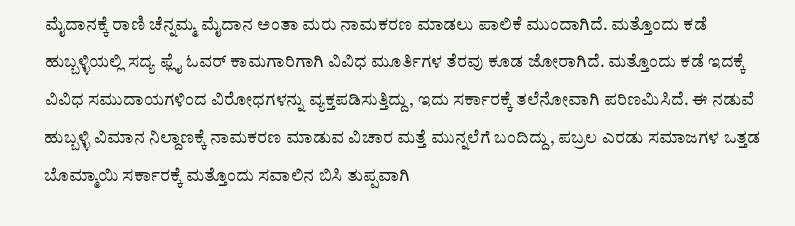ಮೈದಾನಕ್ಕೆ ರಾಣಿ ಚೆನ್ನಮ್ಮ ಮೈದಾನ ಅಂತಾ ಮರು ನಾಮಕರಣ ಮಾಡಲು ಪಾಲಿಕೆ ಮುಂದಾಗಿದೆ. ಮತ್ತೊಂದು ಕಡೆ ಹುಬ್ಬಳ್ಳಿಯಲ್ಲಿ ಸದ್ಯ ಫ್ಲೈ ಓವರ್ ಕಾಮಗಾರಿಗಾಗಿ ವಿವಿಧ ಮೂರ್ತಿಗಳ ತೆರವು ಕೂಡ ಜೋರಾಗಿದೆ. ಮತ್ತೊಂದು ಕಡೆ ಇದಕ್ಕೆ ವಿವಿಧ ಸಮುದಾಯಗಳಿಂದ ವಿರೋಧಗಳನ್ನು ವ್ಯಕ್ತಪಡಿಸುತ್ತಿದ್ದು, ಇದು ಸರ್ಕಾರಕ್ಕೆ ತಲೆನೋವಾಗಿ ಪರಿಣಮಿಸಿದೆ. ಈ ನಡುವೆ ಹುಬ್ಬಳ್ಳಿ ವಿಮಾನ ನಿಲ್ದಾಣಕ್ಕೆ ನಾಮಕರಣ ಮಾಡುವ ವಿಚಾರ ಮತ್ತೆ ಮುನ್ನಲೆಗೆ ಬಂದಿದ್ದು, ಪಬ್ರಲ ಎರಡು ಸಮಾಜಗಳ ಒತ್ತಡ ಬೊಮ್ಮಾಯಿ ಸರ್ಕಾರಕ್ಕೆ ಮತ್ತೊಂದು ಸವಾಲಿನ ಬಿಸಿ ತುಪ್ಪವಾಗಿ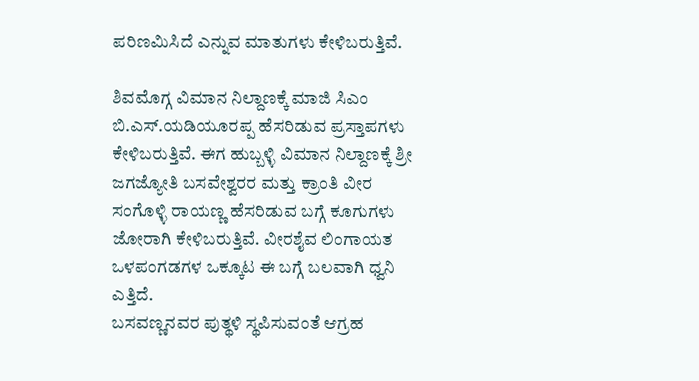ಪರಿಣಮಿಸಿದೆ ಎನ್ನುವ ಮಾತುಗಳು ಕೇಳಿಬರುತ್ತಿವೆ.

ಶಿವಮೊಗ್ಗ ವಿಮಾನ ನಿಲ್ದಾಣಕ್ಕೆ ಮಾಜಿ‌ ಸಿಎಂ ಬಿ.ಎಸ್.ಯಡಿಯೂರಪ್ಪ ಹೆಸರಿಡುವ ಪ್ರಸ್ತಾಪಗಳು ಕೇಳಿಬರುತ್ತಿವೆ. ಈಗ ಹುಬ್ಬಳ್ಳಿ ವಿಮಾನ ನಿಲ್ದಾಣಕ್ಕೆ ಶ್ರೀ ಜಗಜ್ಯೋತಿ ಬಸವೇಶ್ವರರ ಮತ್ತು ಕ್ರಾಂತಿ ವೀರ ಸಂಗೊಳ್ಳಿ ರಾಯಣ್ಣ ಹೆಸರಿಡುವ ಬಗ್ಗೆ ಕೂಗುಗಳು ಜೋರಾಗಿ ಕೇಳಿಬರುತ್ತಿವೆ. ವೀರಶೈವ ಲಿಂಗಾಯತ ಒಳಪಂಗಡಗಳ ಒಕ್ಕೂಟ ಈ ಬಗ್ಗೆ ಬಲವಾಗಿ ಧ್ವನಿ ಎತ್ತಿದೆ.
ಬಸವಣ್ಣನವರ ಪುತ್ಥಳಿ ಸ್ಥಪಿಸುವಂತೆ ಆಗ್ರಹ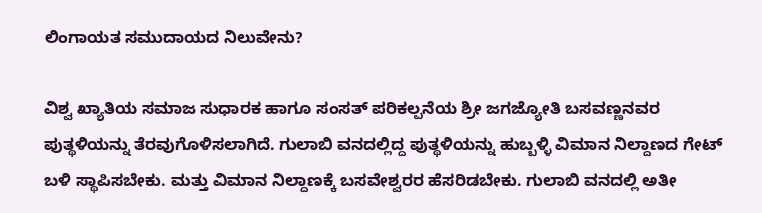ಲಿಂಗಾಯತ ಸಮುದಾಯದ ನಿಲುವೇನು?

ವಿಶ್ವ ಖ್ಯಾತಿಯ ಸಮಾಜ ಸುಧಾರಕ ಹಾಗೂ ಸಂಸತ್ ಪರಿಕಲ್ಪನೆಯ ಶ್ರೀ ಜಗಜ್ಯೋತಿ ಬಸವಣ್ಣನವರ ಪುತ್ಥಳಿಯನ್ನು ತೆರವುಗೊಳಿಸಲಾಗಿದೆ. ಗುಲಾಬಿ ವನದಲ್ಲಿದ್ದ ಪುತ್ಥಳಿಯನ್ನು ಹುಬ್ಬಳ್ಳಿ ವಿಮಾನ ನಿಲ್ದಾಣದ ಗೇಟ್ ಬಳಿ ಸ್ಥಾಪಿಸಬೇಕು. ಮತ್ತು ವಿಮಾನ ನಿಲ್ದಾಣಕ್ಕೆ ಬಸವೇಶ್ವರರ ಹೆಸರಿಡಬೇಕು. ಗುಲಾಬಿ ವನದಲ್ಲಿ ಅತೀ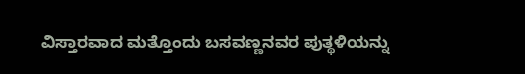ವಿಸ್ತಾರವಾದ ಮತ್ತೊಂದು ಬಸವಣ್ಣನವರ ಪುತ್ಥಳಿಯನ್ನು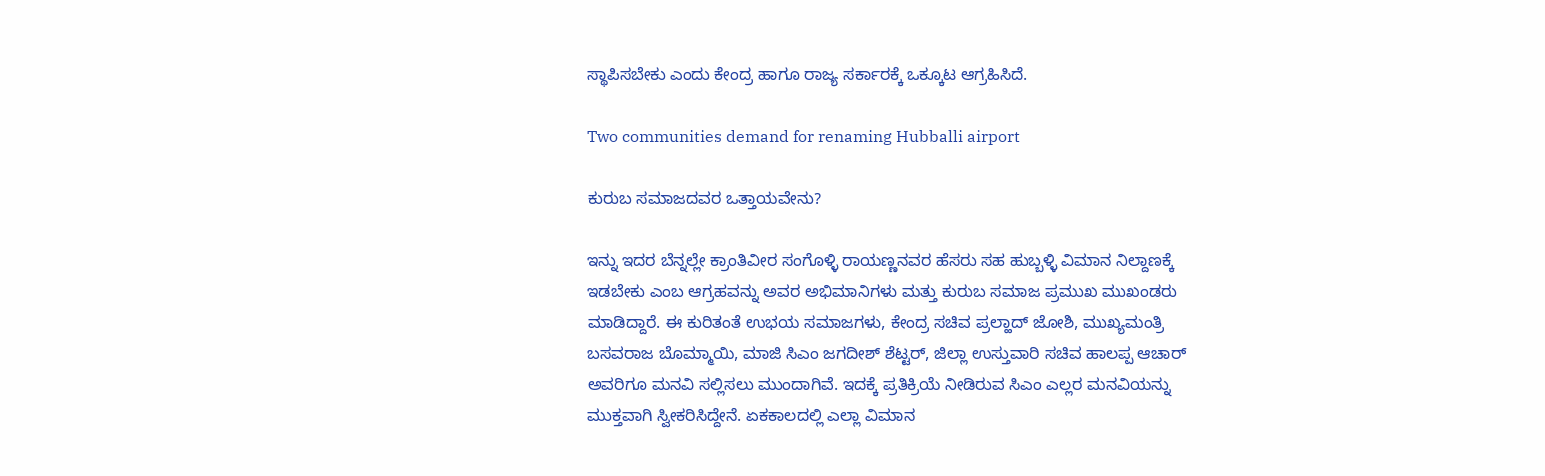ಸ್ಥಾಪಿಸಬೇಕು ಎಂದು ಕೇಂದ್ರ ಹಾಗೂ ರಾಜ್ಯ ಸರ್ಕಾರಕ್ಕೆ ಒಕ್ಕೂಟ ಆಗ್ರಹಿಸಿದೆ.

Two communities demand for renaming Hubballi airport

ಕುರುಬ ಸಮಾಜದವರ ಒತ್ತಾಯವೇನು?

ಇನ್ನು ಇದರ ಬೆನ್ನಲ್ಲೇ ಕ್ರಾಂತಿವೀರ ಸಂಗೊಳ್ಳಿ ರಾಯಣ್ಣನವರ ಹೆಸರು ಸಹ ಹುಬ್ಬಳ್ಳಿ ವಿಮಾನ ನಿಲ್ದಾಣಕ್ಕೆ ಇಡಬೇಕು ಎಂಬ ಆಗ್ರಹವನ್ನು ಅವರ ಅಭಿಮಾನಿಗಳು ಮತ್ತು ಕುರುಬ ಸಮಾಜ ಪ್ರಮುಖ ಮುಖಂಡರು ಮಾಡಿದ್ದಾರೆ. ಈ ಕುರಿತಂತೆ ಉಭಯ ಸಮಾಜಗಳು, ಕೇಂದ್ರ ಸಚಿವ ಪ್ರಲ್ಹಾದ್ ಜೋಶಿ, ಮುಖ್ಯಮಂತ್ರಿ ಬಸವರಾಜ ಬೊಮ್ಮಾಯಿ, ಮಾಜಿ ಸಿಎಂ ಜಗದೀಶ್ ಶೆಟ್ಟರ್, ಜಿಲ್ಲಾ ಉಸ್ತುವಾರಿ ಸಚಿವ ಹಾಲಪ್ಪ ಆಚಾರ್ ಅವರಿಗೂ ಮನವಿ ಸಲ್ಲಿಸಲು ಮುಂದಾಗಿವೆ. ಇದಕ್ಕೆ ಪ್ರತಿಕ್ರಿಯೆ ನೀಡಿರುವ ಸಿಎಂ ಎಲ್ಲರ ಮನವಿಯನ್ನು ಮುಕ್ತವಾಗಿ ಸ್ವೀಕರಿಸಿದ್ದೇನೆ. ಏಕಕಾಲದಲ್ಲಿ ಎಲ್ಲಾ ವಿಮಾನ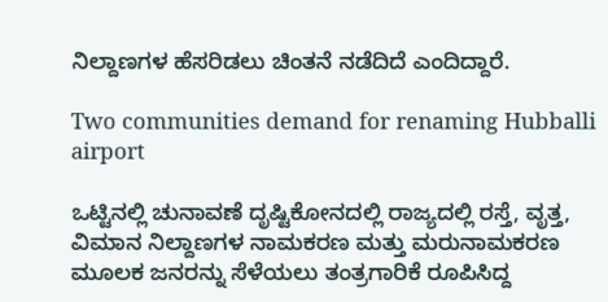ನಿಲ್ದಾಣಗಳ ಹೆಸರಿಡಲು ಚಿಂತನೆ ನಡೆದಿದೆ ಎಂದಿದ್ದಾರೆ.

Two communities demand for renaming Hubballi airport

ಒಟ್ಟಿನಲ್ಲಿ ಚುನಾವಣೆ ದೃಷ್ಟಿಕೋನದಲ್ಲಿ ರಾಜ್ಯದಲ್ಲಿ ರಸ್ತೆ, ವೃತ್ತ, ವಿಮಾನ ನಿಲ್ದಾಣಗಳ ನಾಮಕರಣ ಮತ್ತು ಮರುನಾಮಕರಣ ಮೂಲಕ ಜನರನ್ನು ಸೆಳೆಯಲು ತಂತ್ರಗಾರಿಕೆ ರೂಪಿಸಿದ್ದ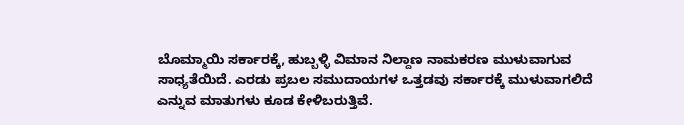ಬೊಮ್ಮಾಯಿ ಸರ್ಕಾರಕ್ಕೆ, ಹುಬ್ಬಳ್ಳಿ ವಿಮಾನ ನಿಲ್ದಾಣ ನಾಮಕರಣ ಮುಳುವಾಗುವ ಸಾಧ್ಯತೆಯಿದೆ. ಎರಡು ಪ್ರಬಲ ಸಮುದಾಯಗಳ‌ ಒತ್ತಡವು ಸರ್ಕಾರಕ್ಕೆ ಮುಳುವಾಗಲಿದೆ ಎನ್ನುವ ಮಾತುಗಳು ಕೂಡ ಕೇಳಿಬರುತ್ತಿವೆ.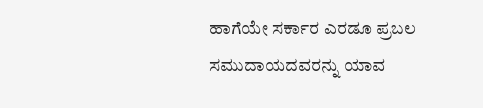ಹಾಗೆಯೇ ಸರ್ಕಾರ ಎರಡೂ ಪ್ರಬಲ ಸಮುದಾಯದವರನ್ನು ಯಾವ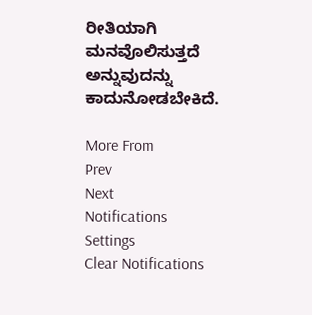ರೀತಿಯಾಗಿ ಮನವೊಲಿಸುತ್ತದೆ ಅನ್ನುವುದನ್ನು ಕಾದುನೋಡಬೇಕಿದೆ.

More From
Prev
Next
Notifications
Settings
Clear Notifications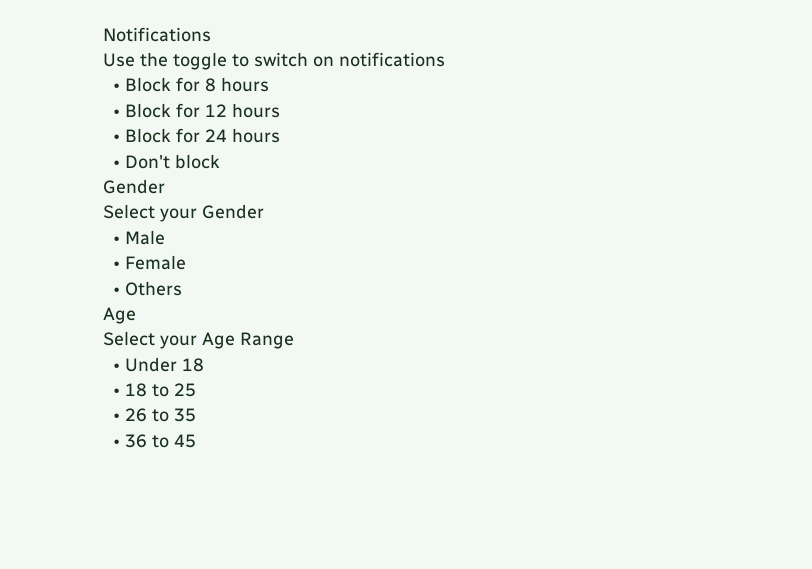Notifications
Use the toggle to switch on notifications
  • Block for 8 hours
  • Block for 12 hours
  • Block for 24 hours
  • Don't block
Gender
Select your Gender
  • Male
  • Female
  • Others
Age
Select your Age Range
  • Under 18
  • 18 to 25
  • 26 to 35
  • 36 to 45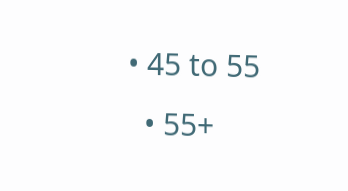• 45 to 55
  • 55+